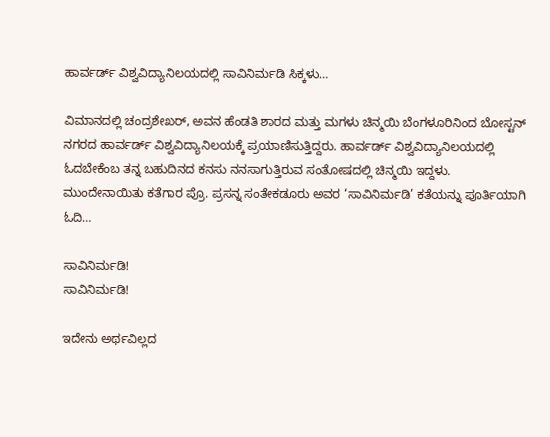ಹಾರ್ವರ್ಡ್ ವಿಶ್ವವಿದ್ಯಾನಿಲಯದಲ್ಲಿ ಸಾವಿನಿರ್ಮಡಿ ಸಿಕ್ಕಳು…

ವಿಮಾನದಲ್ಲಿ ಚಂದ್ರಶೇಖರ್, ಅವನ ಹೆಂಡತಿ ಶಾರದ ಮತ್ತು ಮಗಳು ಚಿನ್ಮಯಿ ಬೆಂಗಳೂರಿನಿಂದ ಬೋಸ್ಟನ್ ನಗರದ ಹಾರ್ವರ್ಡ್ ವಿಶ್ವವಿದ್ಯಾನಿಲಯಕ್ಕೆ ಪ್ರಯಾಣಿಸುತ್ತಿದ್ದರು. ಹಾರ್ವರ್ಡ್ ವಿಶ್ವವಿದ್ಯಾನಿಲಯದಲ್ಲಿ ಓದಬೇಕೆಂಬ ತನ್ನ ಬಹುದಿನದ ಕನಸು ನನಸಾಗುತ್ತಿರುವ ಸಂತೋಷದಲ್ಲಿ ಚಿನ್ಮಯಿ ಇದ್ದಳು. ಮುಂದೇನಾಯಿತು ಕತೆಗಾರ ಪ್ರೊ. ಪ್ರಸನ್ನ ಸಂತೇಕಡೂರು ಅವರ ‘ಸಾವಿನಿರ್ಮಡಿ’ ಕತೆಯನ್ನು ಪೂರ್ತಿಯಾಗಿ ಓದಿ…

ಸಾವಿನಿರ್ಮಡಿ!
ಸಾವಿನಿರ್ಮಡಿ!

ಇದೇನು ಅರ್ಥವಿಲ್ಲದ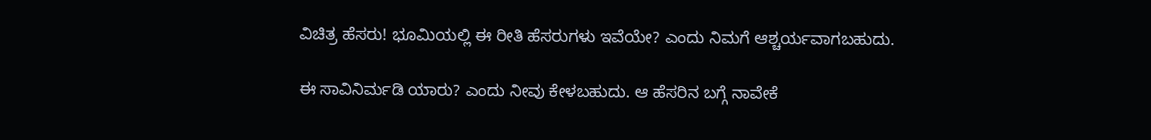ವಿಚಿತ್ರ ಹೆಸರು! ಭೂಮಿಯಲ್ಲಿ ಈ ರೀತಿ ಹೆಸರುಗಳು ಇವೆಯೇ? ಎಂದು ನಿಮಗೆ ಆಶ್ಚರ್ಯವಾಗಬಹುದು.

ಈ ಸಾವಿನಿರ್ಮಡಿ ಯಾರು? ಎಂದು ನೀವು ಕೇಳಬಹುದು. ಆ ಹೆಸರಿನ ಬಗ್ಗೆ ನಾವೇಕೆ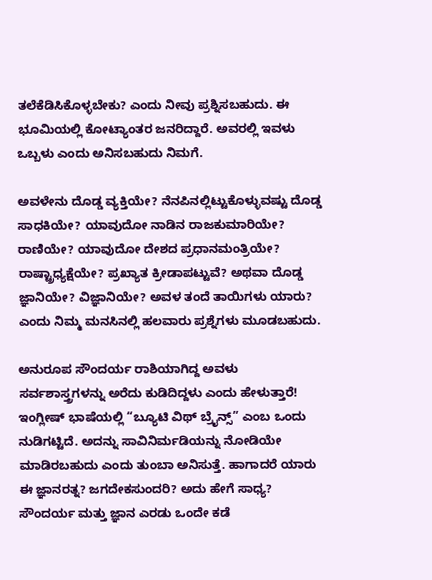ತಲೆಕೆಡಿಸಿಕೊಳ್ಳಬೇಕು? ಎಂದು ನೀವು ಪ್ರಶ್ನಿಸಬಹುದು. ಈ ಭೂಮಿಯಲ್ಲಿ ಕೋಟ್ಯಾಂತರ ಜನರಿದ್ದಾರೆ. ಅವರಲ್ಲಿ ಇವಳು ಒಬ್ಬಳು ಎಂದು ಅನಿಸಬಹುದು ನಿಮಗೆ.

ಅವಳೇನು ದೊಡ್ಡ ವ್ಯಕ್ತಿಯೇ? ನೆನಪಿನಲ್ಲಿಟ್ಟುಕೊಳ್ಳುವಷ್ಟು ದೊಡ್ಡ ಸಾಧಕಿಯೇ? ಯಾವುದೋ ನಾಡಿನ ರಾಜಕುಮಾರಿಯೇ? ರಾಣಿಯೇ? ಯಾವುದೋ ದೇಶದ ಪ್ರಧಾನಮಂತ್ರಿಯೇ?
ರಾಷ್ಟ್ರಾಧ್ಯಕ್ಷೆಯೇ? ಪ್ರಖ್ಯಾತ ಕ್ರೀಡಾಪಟ್ಟುವೆ? ಅಥವಾ ದೊಡ್ಡ ಜ್ಞಾನಿಯೇ? ವಿಜ್ಞಾನಿಯೇ? ಅವಳ ತಂದೆ ತಾಯಿಗಳು ಯಾರು? ಎಂದು ನಿಮ್ಮ ಮನಸಿನಲ್ಲಿ ಹಲವಾರು ಪ್ರಶ್ನೆಗಳು ಮೂಡಬಹುದು.

ಅನುರೂಪ ಸೌಂದರ್ಯ ರಾಶಿಯಾಗಿದ್ದ ಅವಳು ಸರ್ವಶಾಸ್ತ್ರಗಳನ್ನು ಅರೆದು ಕುಡಿದಿದ್ದಳು ಎಂದು ಹೇಳುತ್ತಾರೆ! ಇಂಗ್ಲೀಷ್ ಭಾಷೆಯಲ್ಲಿ “ಬ್ಯೂಟಿ ವಿಥ್ ಬ್ರೈನ್ಸ್” ಎಂಬ ಒಂದು ನುಡಿಗಟ್ಟಿದೆ. ಅದನ್ನು ಸಾವಿನಿರ್ಮಡಿಯನ್ನು ನೋಡಿಯೇ ಮಾಡಿರಬಹುದು ಎಂದು ತುಂಬಾ ಅನಿಸುತ್ತೆ. ಹಾಗಾದರೆ ಯಾರು ಈ ಜ್ಞಾನರತ್ನ? ಜಗದೇಕಸುಂದರಿ? ಅದು ಹೇಗೆ ಸಾಧ್ಯ? ಸೌಂದರ್ಯ ಮತ್ತು ಜ್ಞಾನ ಎರಡು ಒಂದೇ ಕಡೆ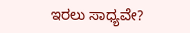ಇರಲು ಸಾಧ್ಯವೇ?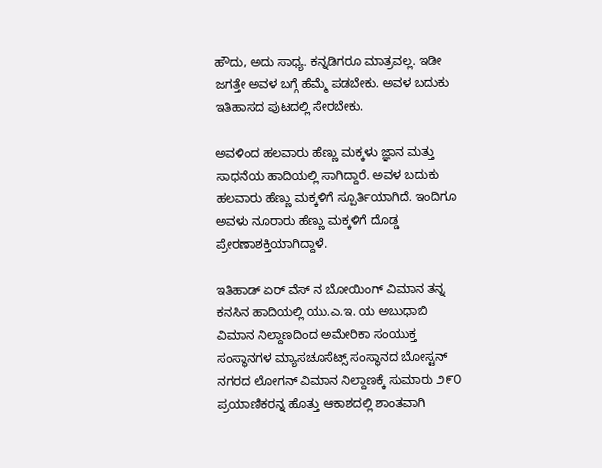ಹೌದು, ಅದು ಸಾಧ್ಯ. ಕನ್ನಡಿಗರೂ ಮಾತ್ರವಲ್ಲ. ಇಡೀ ಜಗತ್ತೇ ಅವಳ ಬಗ್ಗೆ ಹೆಮ್ಮೆ ಪಡಬೇಕು. ಅವಳ ಬದುಕು ಇತಿಹಾಸದ ಪುಟದಲ್ಲಿ ಸೇರಬೇಕು.

ಅವಳಿಂದ ಹಲವಾರು ಹೆಣ್ಣು ಮಕ್ಕಳು ಜ್ಞಾನ ಮತ್ತು ಸಾಧನೆಯ ಹಾದಿಯಲ್ಲಿ ಸಾಗಿದ್ದಾರೆ. ಅವಳ ಬದುಕು ಹಲವಾರು ಹೆಣ್ಣು ಮಕ್ಕಳಿಗೆ ಸ್ಪೂರ್ತಿಯಾಗಿದೆ. ಇಂದಿಗೂ ಅವಳು ನೂರಾರು ಹೆಣ್ಣು ಮಕ್ಕಳಿಗೆ ದೊಡ್ಡ ಪ್ರೇರಣಾಶಕ್ತಿಯಾಗಿದ್ದಾಳೆ.

ಇತಿಹಾಡ್ ಏರ್ ವೆಸ್ ನ ಬೋಯಿಂಗ್ ವಿಮಾನ ತನ್ನ ಕನಸಿನ ಹಾದಿಯಲ್ಲಿ ಯು.ಎ.ಇ. ಯ ಅಬುಧಾಬಿ ವಿಮಾನ ನಿಲ್ದಾಣದಿಂದ ಅಮೇರಿಕಾ ಸಂಯುಕ್ತ ಸಂಸ್ಥಾನಗಳ ಮ್ಯಾಸಚೂಸೆಟ್ಸ್ ಸಂಸ್ಥಾನದ ಬೋಸ್ಟನ್ ನಗರದ ಲೋಗನ್ ವಿಮಾನ ನಿಲ್ದಾಣಕ್ಕೆ ಸುಮಾರು ೨೯೦ ಪ್ರಯಾಣಿಕರನ್ನ ಹೊತ್ತು ಆಕಾಶದಲ್ಲಿ ಶಾಂತವಾಗಿ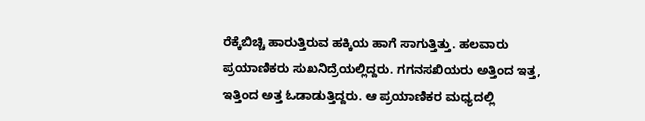ರೆಕ್ಕೆಬಿಚ್ಚಿ ಹಾರುತ್ತಿರುವ ಹಕ್ಕಿಯ ಹಾಗೆ ಸಾಗುತ್ತಿತ್ತು. ಹಲವಾರು ಪ್ರಯಾಣಿಕರು ಸುಖನಿದ್ರೆಯಲ್ಲಿದ್ದರು. ಗಗನಸಖಿಯರು ಅತ್ತಿಂದ ಇತ್ತ, ಇತ್ತಿಂದ ಅತ್ತ ಓಡಾಡುತ್ತಿದ್ದರು. ಆ ಪ್ರಯಾಣಿಕರ ಮಧ್ಯದಲ್ಲಿ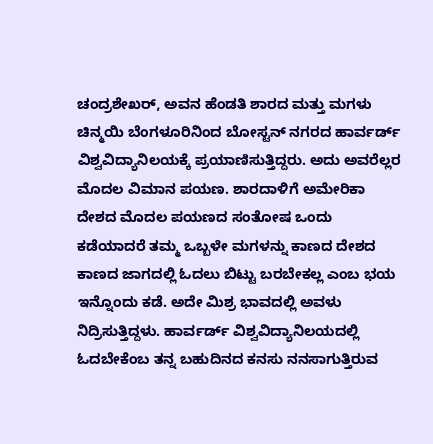ಚಂದ್ರಶೇಖರ್, ಅವನ ಹೆಂಡತಿ ಶಾರದ ಮತ್ತು ಮಗಳು ಚಿನ್ಮಯಿ ಬೆಂಗಳೂರಿನಿಂದ ಬೋಸ್ಟನ್ ನಗರದ ಹಾರ್ವರ್ಡ್ ವಿಶ್ವವಿದ್ಯಾನಿಲಯಕ್ಕೆ ಪ್ರಯಾಣಿಸುತ್ತಿದ್ದರು. ಅದು ಅವರೆಲ್ಲರ ಮೊದಲ ವಿಮಾನ ಪಯಣ. ಶಾರದಾಳಿಗೆ ಅಮೇರಿಕಾ ದೇಶದ ಮೊದಲ ಪಯಣದ ಸಂತೋಷ ಒಂದು ಕಡೆಯಾದರೆ ತಮ್ಮ ಒಬ್ಬಳೇ ಮಗಳನ್ನು ಕಾಣದ ದೇಶದ ಕಾಣದ ಜಾಗದಲ್ಲಿ ಓದಲು ಬಿಟ್ಟು ಬರಬೇಕಲ್ಲ ಎಂಬ ಭಯ ಇನ್ನೊಂದು ಕಡೆ. ಅದೇ ಮಿಶ್ರ ಭಾವದಲ್ಲಿ ಅವಳು ನಿದ್ರಿಸುತ್ತಿದ್ದಳು. ಹಾರ್ವರ್ಡ್ ವಿಶ್ವವಿದ್ಯಾನಿಲಯದಲ್ಲಿ ಓದಬೇಕೆಂಬ ತನ್ನ ಬಹುದಿನದ ಕನಸು ನನಸಾಗುತ್ತಿರುವ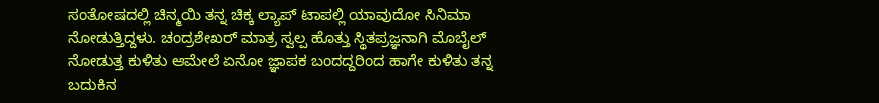ಸಂತೋಷದಲ್ಲಿ ಚಿನ್ಮಯಿ ತನ್ನ ಚಿಕ್ಕ ಲ್ಯಾಪ್ ಟಾಪಲ್ಲಿ ಯಾವುದೋ ಸಿನಿಮಾ ನೋಡುತ್ತಿದ್ದಳು. ಚಂದ್ರಶೇಖರ್ ಮಾತ್ರ ಸ್ವಲ್ಪ ಹೊತ್ತು ಸ್ಥಿತಪ್ರಜ್ಞನಾಗಿ ಮೊಬೈಲ್ ನೋಡುತ್ತ ಕುಳಿತು ಆಮೇಲೆ ಏನೋ ಜ್ಞಾಪಕ ಬಂದದ್ದರಿಂದ ಹಾಗೇ ಕುಳಿತು ತನ್ನ ಬದುಕಿನ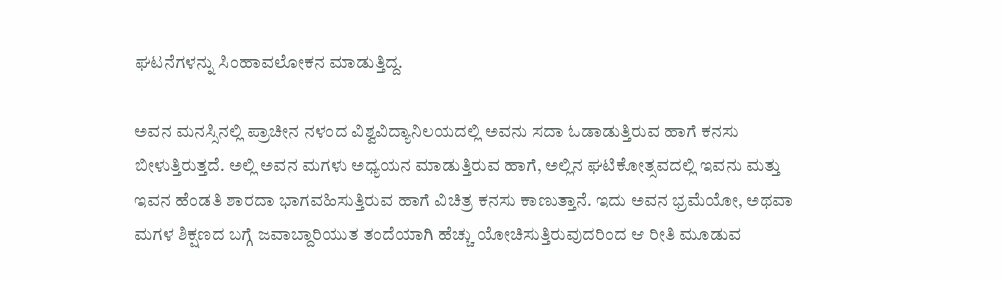ಘಟನೆಗಳನ್ನು ಸಿಂಹಾವಲೋಕನ ಮಾಡುತ್ತಿದ್ದ.

ಅವನ ಮನಸ್ಸಿನಲ್ಲಿ ಪ್ರಾಚೀನ ನಳಂದ ವಿಶ್ವವಿದ್ಯಾನಿಲಯದಲ್ಲಿ ಅವನು ಸದಾ ಓಡಾಡುತ್ತಿರುವ ಹಾಗೆ ಕನಸು ಬೀಳುತ್ತಿರುತ್ತದೆ. ಅಲ್ಲಿ ಅವನ ಮಗಳು ಅಧ್ಯಯನ ಮಾಡುತ್ತಿರುವ ಹಾಗೆ, ಅಲ್ಲಿನ ಘಟಿಕೋತ್ಸವದಲ್ಲಿ ಇವನು ಮತ್ತು ಇವನ ಹೆಂಡತಿ ಶಾರದಾ ಭಾಗವಹಿಸುತ್ತಿರುವ ಹಾಗೆ ವಿಚಿತ್ರ ಕನಸು ಕಾಣುತ್ತಾನೆ. ಇದು ಅವನ ಭ್ರಮೆಯೋ, ಅಥವಾ ಮಗಳ ಶಿಕ್ಷಣದ ಬಗ್ಗೆ ಜವಾಬ್ದಾರಿಯುತ ತಂದೆಯಾಗಿ ಹೆಚ್ಚು ಯೋಚಿಸುತ್ತಿರುವುದರಿಂದ ಆ ರೀತಿ ಮೂಡುವ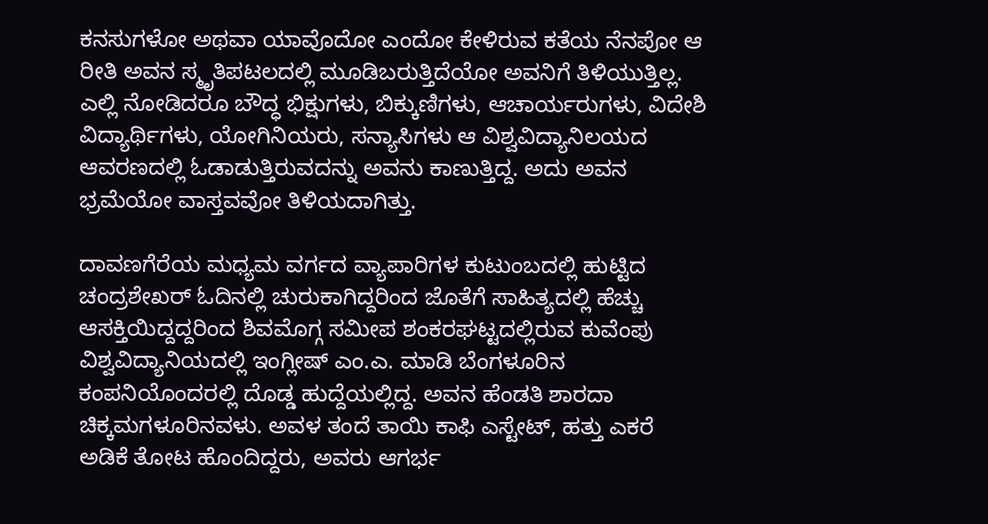ಕನಸುಗಳೋ ಅಥವಾ ಯಾವೊದೋ ಎಂದೋ ಕೇಳಿರುವ ಕತೆಯ ನೆನಪೋ ಆ ರೀತಿ ಅವನ ಸ್ಮೃತಿಪಟಲದಲ್ಲಿ ಮೂಡಿಬರುತ್ತಿದೆಯೋ ಅವನಿಗೆ ತಿಳಿಯುತ್ತಿಲ್ಲ. ಎಲ್ಲಿ ನೋಡಿದರೂ ಬೌದ್ಧ ಭಿಕ್ಷುಗಳು, ಬಿಕ್ಕುಣಿಗಳು, ಆಚಾರ್ಯರುಗಳು, ವಿದೇಶಿ ವಿದ್ಯಾರ್ಥಿಗಳು, ಯೋಗಿನಿಯರು, ಸನ್ಯಾಸಿಗಳು ಆ ವಿಶ್ವವಿದ್ಯಾನಿಲಯದ ಆವರಣದಲ್ಲಿ ಓಡಾಡುತ್ತಿರುವದನ್ನು ಅವನು ಕಾಣುತ್ತಿದ್ದ. ಅದು ಅವನ ಭ್ರಮೆಯೋ ವಾಸ್ತವವೋ ತಿಳಿಯದಾಗಿತ್ತು.

ದಾವಣಗೆರೆಯ ಮಧ್ಯಮ ವರ್ಗದ ವ್ಯಾಪಾರಿಗಳ ಕುಟುಂಬದಲ್ಲಿ ಹುಟ್ಟಿದ ಚಂದ್ರಶೇಖರ್ ಓದಿನಲ್ಲಿ ಚುರುಕಾಗಿದ್ದರಿಂದ ಜೊತೆಗೆ ಸಾಹಿತ್ಯದಲ್ಲಿ ಹೆಚ್ಚು ಆಸಕ್ತಿಯಿದ್ದದ್ದರಿಂದ ಶಿವಮೊಗ್ಗ ಸಮೀಪ ಶಂಕರಘಟ್ಟದಲ್ಲಿರುವ ಕುವೆಂಪು ವಿಶ್ವವಿದ್ಯಾನಿಯದಲ್ಲಿ ಇಂಗ್ಲೀಷ್ ಎಂ.ಎ. ಮಾಡಿ ಬೆಂಗಳೂರಿನ ಕಂಪನಿಯೊಂದರಲ್ಲಿ ದೊಡ್ಡ ಹುದ್ದೆಯಲ್ಲಿದ್ದ. ಅವನ ಹೆಂಡತಿ ಶಾರದಾ ಚಿಕ್ಕಮಗಳೂರಿನವಳು. ಅವಳ ತಂದೆ ತಾಯಿ ಕಾಫಿ ಎಸ್ಟೇಟ್, ಹತ್ತು ಎಕರೆ ಅಡಿಕೆ ತೋಟ ಹೊಂದಿದ್ದರು, ಅವರು ಆಗರ್ಭ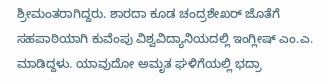ಶ್ರೀಮಂತರಾಗಿದ್ದರು. ಶಾರದಾ ಕೂಡ ಚಂದ್ರಶೇಖರ್ ಜೊತೆಗೆ ಸಹಪಾಠಿಯಾಗಿ ಕುವೆಂಪು ವಿಶ್ವವಿದ್ಯಾನಿಯದಲ್ಲಿ ಇಂಗ್ಲೀಷ್ ಎಂ.ಎ. ಮಾಡಿದ್ದಳು. ಯಾವುದೋ ಅಮೃತ ಘಳಿಗೆಯಲ್ಲಿ ಭದ್ರಾ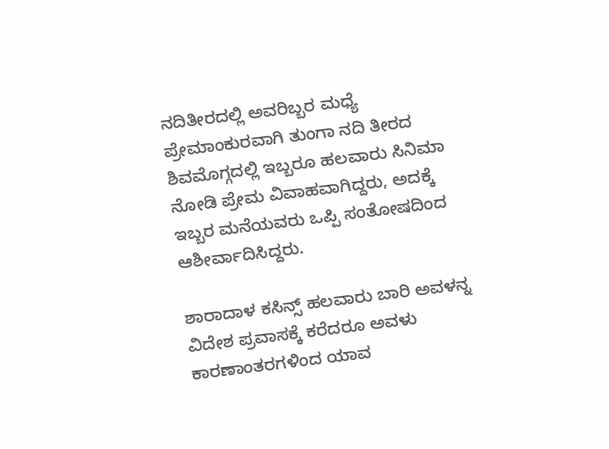ನದಿತೀರದಲ್ಲಿ ಅವರಿಬ್ಬರ ಮಧ್ಯೆ ಪ್ರೇಮಾಂಕುರವಾಗಿ ತುಂಗಾ ನದಿ ತೀರದ ಶಿವಮೊಗ್ಗದಲ್ಲಿ ಇಬ್ಬರೂ ಹಲವಾರು ಸಿನಿಮಾ ನೋಡಿ ಪ್ರೇಮ ವಿವಾಹವಾಗಿದ್ದರು, ಅದಕ್ಕೆ ಇಬ್ಬರ ಮನೆಯವರು ಒಪ್ಪಿ ಸಂತೋಷದಿಂದ ಆಶೀರ್ವಾದಿಸಿದ್ದರು.

ಶಾರಾದಾಳ ಕಸಿನ್ಸ್ ಹಲವಾರು ಬಾರಿ ಅವಳನ್ನ ವಿದೇಶ ಪ್ರವಾಸಕ್ಕೆ ಕರೆದರೂ ಅವಳು ಕಾರಣಾಂತರಗಳಿಂದ ಯಾವ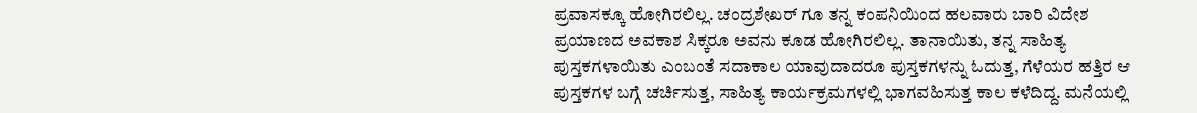ಪ್ರವಾಸಕ್ಕೂ ಹೋಗಿರಲಿಲ್ಲ. ಚಂದ್ರಶೇಖರ್ ಗೂ ತನ್ನ ಕಂಪನಿಯಿಂದ ಹಲವಾರು ಬಾರಿ ವಿದೇಶ ಪ್ರಯಾಣದ ಅವಕಾಶ ಸಿಕ್ಕರೂ ಅವನು ಕೂಡ ಹೋಗಿರಲಿಲ್ಲ. ತಾನಾಯಿತು, ತನ್ನ ಸಾಹಿತ್ಯ ಪುಸ್ತಕಗಳಾಯಿತು ಎಂಬಂತೆ ಸದಾಕಾಲ ಯಾವುದಾದರೂ ಪುಸ್ತಕಗಳನ್ನು ಓದುತ್ತ, ಗೆಳೆಯರ ಹತ್ತಿರ ಆ ಪುಸ್ತಕಗಳ ಬಗ್ಗೆ ಚರ್ಚಿಸುತ್ತ, ಸಾಹಿತ್ಯ ಕಾರ್ಯಕ್ರಮಗಳಲ್ಲಿ ಭಾಗವಹಿಸುತ್ತ ಕಾಲ ಕಳೆದಿದ್ದ. ಮನೆಯಲ್ಲಿ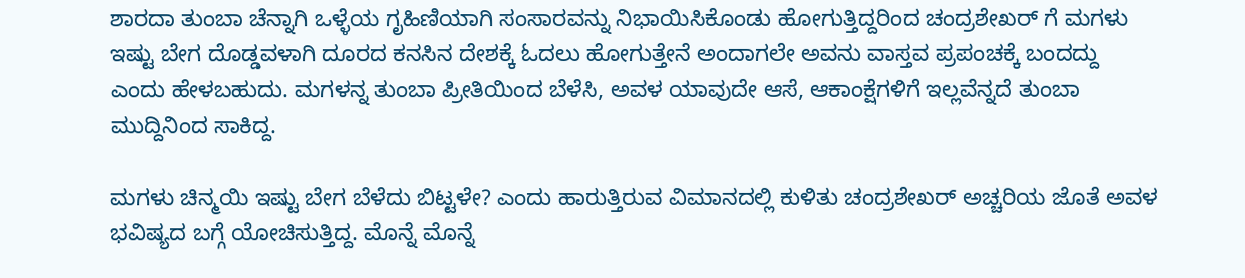ಶಾರದಾ ತುಂಬಾ ಚೆನ್ನಾಗಿ ಒಳ್ಳೆಯ ಗೃಹಿಣಿಯಾಗಿ ಸಂಸಾರವನ್ನು ನಿಭಾಯಿಸಿಕೊಂಡು ಹೋಗುತ್ತಿದ್ದರಿಂದ ಚಂದ್ರಶೇಖರ್ ಗೆ ಮಗಳು ಇಷ್ಟು ಬೇಗ ದೊಡ್ಡವಳಾಗಿ ದೂರದ ಕನಸಿನ ದೇಶಕ್ಕೆ ಓದಲು ಹೋಗುತ್ತೇನೆ ಅಂದಾಗಲೇ ಅವನು ವಾಸ್ತವ ಪ್ರಪಂಚಕ್ಕೆ ಬಂದದ್ದು ಎಂದು ಹೇಳಬಹುದು. ಮಗಳನ್ನ ತುಂಬಾ ಪ್ರೀತಿಯಿಂದ ಬೆಳೆಸಿ, ಅವಳ ಯಾವುದೇ ಆಸೆ, ಆಕಾಂಕ್ಷೆಗಳಿಗೆ ಇಲ್ಲವೆನ್ನದೆ ತುಂಬಾ ಮುದ್ದಿನಿಂದ ಸಾಕಿದ್ದ.

ಮಗಳು ಚಿನ್ಮಯಿ ಇಷ್ಟು ಬೇಗ ಬೆಳೆದು ಬಿಟ್ಟಳೇ? ಎಂದು ಹಾರುತ್ತಿರುವ ವಿಮಾನದಲ್ಲಿ ಕುಳಿತು ಚಂದ್ರಶೇಖರ್ ಅಚ್ಚರಿಯ ಜೊತೆ ಅವಳ ಭವಿಷ್ಯದ ಬಗ್ಗೆ ಯೋಚಿಸುತ್ತಿದ್ದ. ಮೊನ್ನೆ ಮೊನ್ನೆ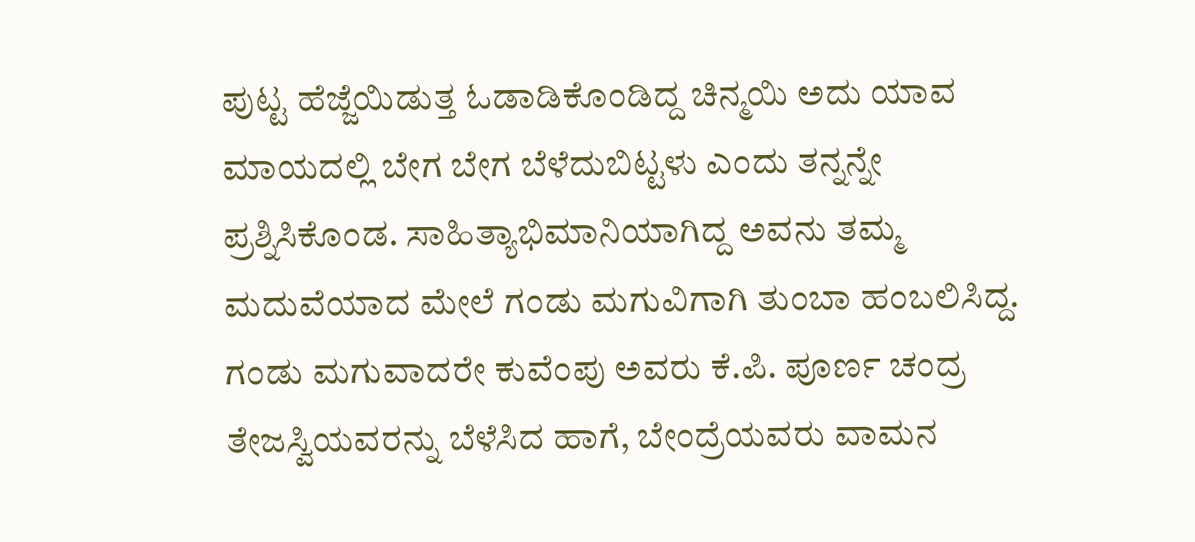ಪುಟ್ಟ ಹೆಜ್ಜೆಯಿಡುತ್ತ ಓಡಾಡಿಕೊಂಡಿದ್ದ ಚಿನ್ಮಯಿ ಅದು ಯಾವ ಮಾಯದಲ್ಲಿ ಬೇಗ ಬೇಗ ಬೆಳೆದುಬಿಟ್ಟಳು ಎಂದು ತನ್ನನ್ನೇ ಪ್ರಶ್ನಿಸಿಕೊಂಡ. ಸಾಹಿತ್ಯಾಭಿಮಾನಿಯಾಗಿದ್ದ ಅವನು ತಮ್ಮ ಮದುವೆಯಾದ ಮೇಲೆ ಗಂಡು ಮಗುವಿಗಾಗಿ ತುಂಬಾ ಹಂಬಲಿಸಿದ್ದ. ಗಂಡು ಮಗುವಾದರೇ ಕುವೆಂಪು ಅವರು ಕೆ.ಪಿ. ಪೂರ್ಣ ಚಂದ್ರ ತೇಜಸ್ವಿಯವರನ್ನು ಬೆಳೆಸಿದ ಹಾಗೆ, ಬೇಂದ್ರೆಯವರು ವಾಮನ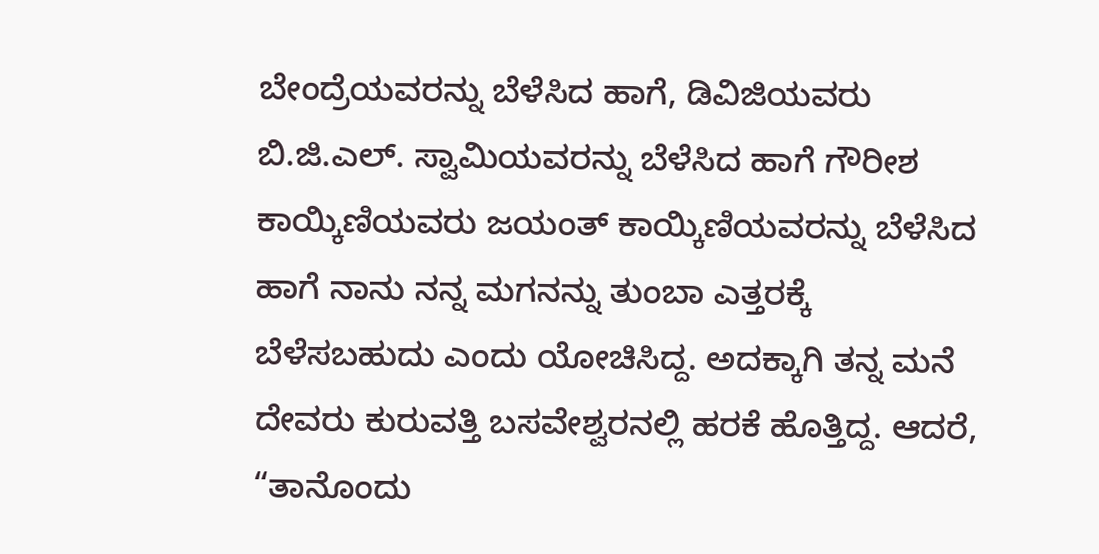ಬೇಂದ್ರೆಯವರನ್ನು ಬೆಳೆಸಿದ ಹಾಗೆ, ಡಿವಿಜಿಯವರು ಬಿ.ಜಿ.ಎಲ್. ಸ್ವಾಮಿಯವರನ್ನು ಬೆಳೆಸಿದ ಹಾಗೆ ಗೌರೀಶ ಕಾಯ್ಕಿಣಿಯವರು ಜಯಂತ್ ಕಾಯ್ಕಿಣಿಯವರನ್ನು ಬೆಳೆಸಿದ ಹಾಗೆ ನಾನು ನನ್ನ ಮಗನನ್ನು ತುಂಬಾ ಎತ್ತರಕ್ಕೆ ಬೆಳೆಸಬಹುದು ಎಂದು ಯೋಚಿಸಿದ್ದ. ಅದಕ್ಕಾಗಿ ತನ್ನ ಮನೆ ದೇವರು ಕುರುವತ್ತಿ ಬಸವೇಶ್ವರನಲ್ಲಿ ಹರಕೆ ಹೊತ್ತಿದ್ದ. ಆದರೆ, “ತಾನೊಂದು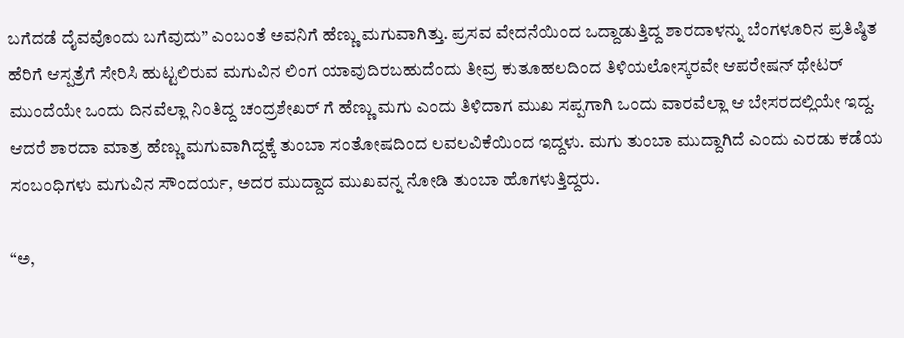ಬಗೆದಡೆ ದೈವವೊಂದು ಬಗೆವುದು” ಎಂಬಂತೆ ಅವನಿಗೆ ಹೆಣ್ಣು ಮಗುವಾಗಿತ್ತು. ಪ್ರಸವ ವೇದನೆಯಿಂದ ಒದ್ದಾಡುತ್ತಿದ್ದ ಶಾರದಾಳನ್ನು ಬೆಂಗಳೂರಿನ ಪ್ರತಿಷ್ಠಿತ ಹೆರಿಗೆ ಆಸ್ಪತ್ರೆಗೆ ಸೇರಿಸಿ ಹುಟ್ಟಲಿರುವ ಮಗುವಿನ ಲಿಂಗ ಯಾವುದಿರಬಹುದೆಂದು ತೀವ್ರ ಕುತೂಹಲದಿಂದ ತಿಳಿಯಲೋಸ್ಕರವೇ ಆಪರೇಷನ್ ಥೇಟರ್ ಮುಂದೆಯೇ ಒಂದು ದಿನವೆಲ್ಲಾ ನಿಂತಿದ್ದ ಚಂದ್ರಶೇಖರ್ ಗೆ ಹೆಣ್ಣು ಮಗು ಎಂದು ತಿಳಿದಾಗ ಮುಖ ಸಪ್ಪಗಾಗಿ ಒಂದು ವಾರವೆಲ್ಲಾ ಆ ಬೇಸರದಲ್ಲಿಯೇ ಇದ್ದ. ಆದರೆ ಶಾರದಾ ಮಾತ್ರ ಹೆಣ್ಣು ಮಗುವಾಗಿದ್ದಕ್ಕೆ ತುಂಬಾ ಸಂತೋಷದಿಂದ ಲವಲವಿಕೆಯಿಂದ ಇದ್ದಳು. ಮಗು ತುಂಬಾ ಮುದ್ದಾಗಿದೆ ಎಂದು ಎರಡು ಕಡೆಯ ಸಂಬಂಧಿಗಳು ಮಗುವಿನ ಸೌಂದರ್ಯ, ಅದರ ಮುದ್ದಾದ ಮುಖವನ್ನ ನೋಡಿ ತುಂಬಾ ಹೊಗಳುತ್ತಿದ್ದರು.

“ಅ,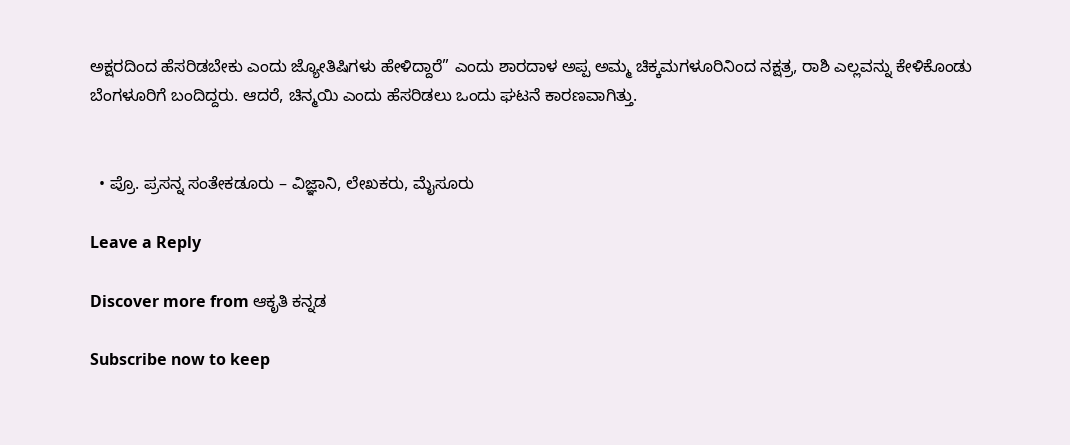ಅಕ್ಷರದಿಂದ ಹೆಸರಿಡಬೇಕು ಎಂದು ಜ್ಯೋತಿಷಿಗಳು ಹೇಳಿದ್ದಾರೆ” ಎಂದು ಶಾರದಾಳ ಅಪ್ಪ ಅಮ್ಮ ಚಿಕ್ಕಮಗಳೂರಿನಿಂದ ನಕ್ಷತ್ರ, ರಾಶಿ ಎಲ್ಲವನ್ನು ಕೇಳಿಕೊಂಡು ಬೆಂಗಳೂರಿಗೆ ಬಂದಿದ್ದರು. ಆದರೆ, ಚಿನ್ಮಯಿ ಎಂದು ಹೆಸರಿಡಲು ಒಂದು ಘಟನೆ ಕಾರಣವಾಗಿತ್ತು.


  • ಪ್ರೊ. ಪ್ರಸನ್ನ ಸಂತೇಕಡೂರು – ವಿಜ್ಞಾನಿ, ಲೇಖಕರು, ಮೈಸೂರು

Leave a Reply

Discover more from ಆಕೃತಿ ಕನ್ನಡ

Subscribe now to keep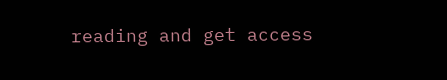reading and get access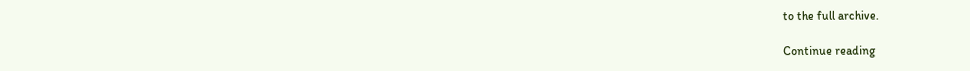to the full archive.

Continue reading